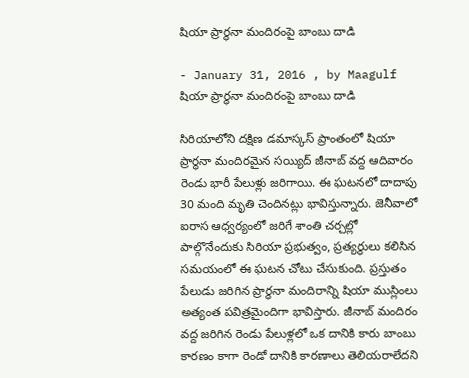షియా ప్రార్థనా మందిరంపై బాంబు దాడి

- January 31, 2016 , by Maagulf
షియా ప్రార్థనా మందిరంపై బాంబు దాడి

సిరియాలోని దక్షిణ డమాస్కస్‌ ప్రాంతంలో షియా ప్రార్థనా మందిరమైన సయ్యిద్‌ జీనాబ్‌ వద్ద ఆదివారం రెండు భారీ పేలుళ్లు జరిగాయి. ఈ ఘటనలో దాదాపు 30 మంది మృతి చెందినట్లు భావిస్తున్నారు. జెనీవాలో ఐరాస ఆధ్వర్యంలో జరిగే శాంతి చర్చల్లో పాల్గొనేందుకు సిరియా ప్రభుత్వం, ప్రత్యర్థులు కలిసిన సమయంలో ఈ ఘటన చోటు చేసుకుంది. ప్రస్తుతం పేలుడు జరిగిన ప్రార్థనా మందిరాన్ని షియా ముస్లింలు అత్యంత పవిత్రమైందిగా భావిస్తారు. జీనాబ్‌ మందిరం వద్ద జరిగిన రెండు పేలుళ్లలో ఒక దానికి కారు బాంబు కారణం కాగా రెండో దానికి కారణాలు తెలియరాలేదని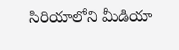సిరియాలోని మీడియా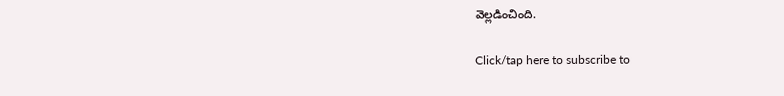వెల్లడించింది.

Click/tap here to subscribe to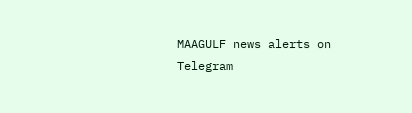MAAGULF news alerts on Telegram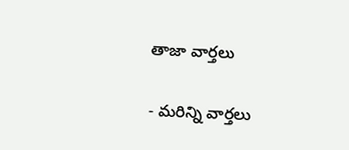తాజా వార్తలు

- మరిన్ని వార్తలు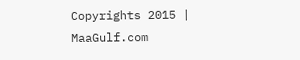Copyrights 2015 | MaaGulf.com